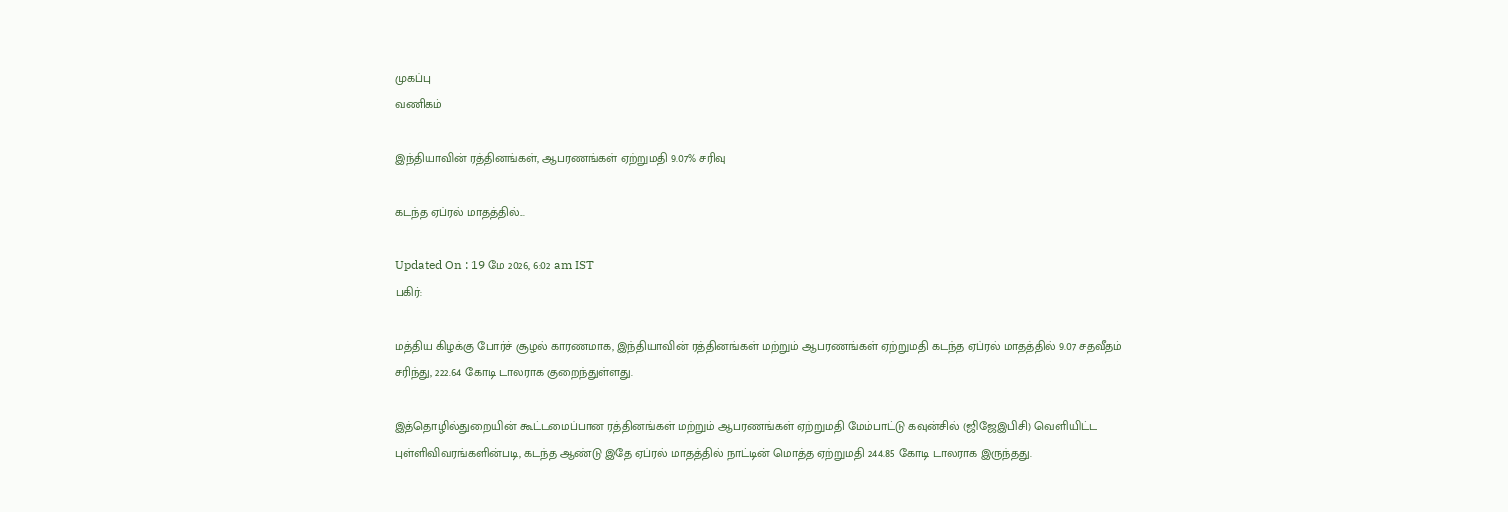முகப்பு
வணிகம்

இந்தியாவின் ரத்தினங்கள், ஆபரணங்கள் ஏற்றுமதி 9.07% சரிவு

கடந்த ஏப்ரல் மாதத்தில்...

Updated On : 19 மே 2026, 6:02 am IST
பகிர்:

மத்திய கிழக்கு போர்ச் சூழல் காரணமாக, இந்தியாவின் ரத்தினங்கள் மற்றும் ஆபரணங்கள் ஏற்றுமதி கடந்த ஏப்ரல் மாதத்தில் 9.07 சதவீதம் சரிந்து, 222.64 கோடி டாலராக குறைந்துள்ளது.

இத்தொழில்துறையின் கூட்டமைப்பான ரத்தினங்கள் மற்றும் ஆபரணங்கள் ஏற்றுமதி மேம்பாட்டு கவுன்சில் (ஜிஜேஇபிசி) வெளியிட்ட புள்ளிவிவரங்களின்படி, கடந்த ஆண்டு இதே ஏப்ரல் மாதத்தில் நாட்டின் மொத்த ஏற்றுமதி 244.85 கோடி டாலராக இருந்தது.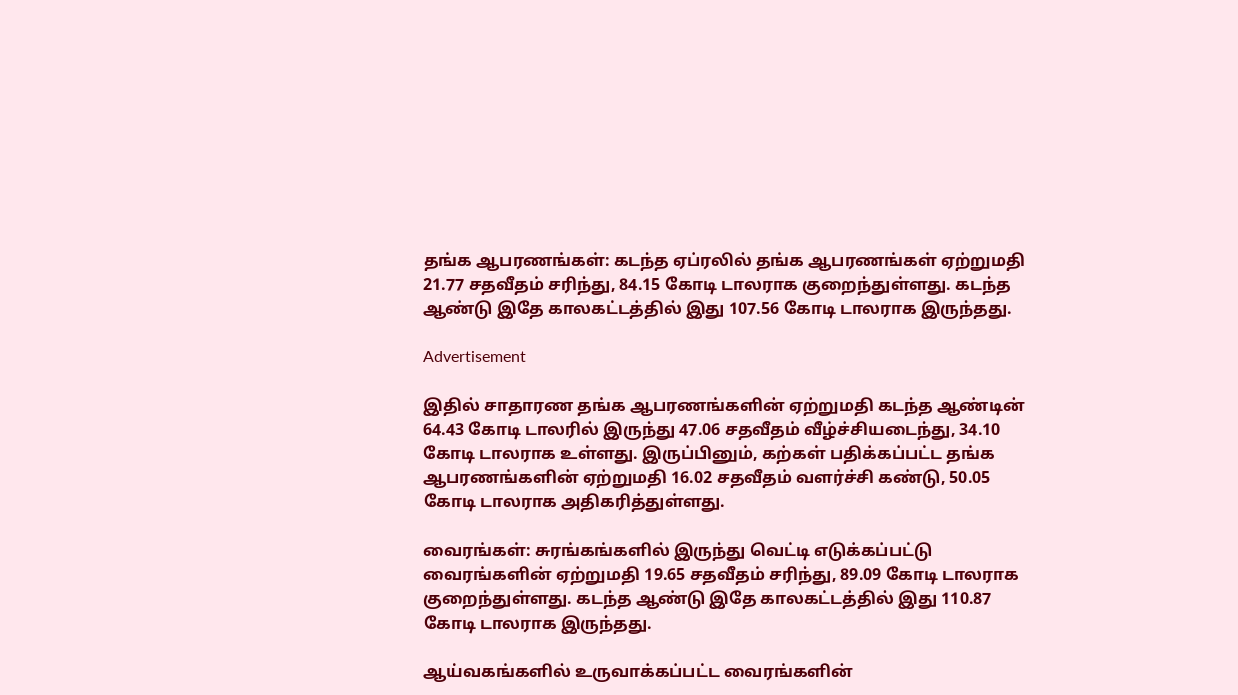தங்க ஆபரணங்கள்: கடந்த ஏப்ரலில் தங்க ஆபரணங்கள் ஏற்றுமதி 21.77 சதவீதம் சரிந்து, 84.15 கோடி டாலராக குறைந்துள்ளது. கடந்த ஆண்டு இதே காலகட்டத்தில் இது 107.56 கோடி டாலராக இருந்தது.

Advertisement

இதில் சாதாரண தங்க ஆபரணங்களின் ஏற்றுமதி கடந்த ஆண்டின் 64.43 கோடி டாலரில் இருந்து 47.06 சதவீதம் வீழ்ச்சியடைந்து, 34.10 கோடி டாலராக உள்ளது. இருப்பினும், கற்கள் பதிக்கப்பட்ட தங்க ஆபரணங்களின் ஏற்றுமதி 16.02 சதவீதம் வளர்ச்சி கண்டு, 50.05 கோடி டாலராக அதிகரித்துள்ளது.

வைரங்கள்: சுரங்கங்களில் இருந்து வெட்டி எடுக்கப்பட்டு வைரங்களின் ஏற்றுமதி 19.65 சதவீதம் சரிந்து, 89.09 கோடி டாலராக குறைந்துள்ளது. கடந்த ஆண்டு இதே காலகட்டத்தில் இது 110.87 கோடி டாலராக இருந்தது.

ஆய்வகங்களில் உருவாக்கப்பட்ட வைரங்களின்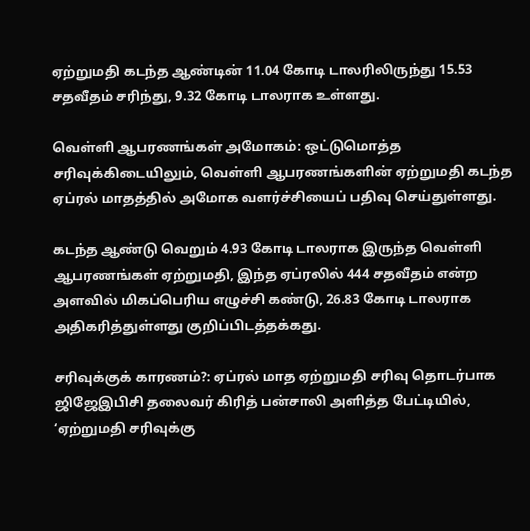ஏற்றுமதி கடந்த ஆண்டின் 11.04 கோடி டாலரிலிருந்து 15.53 சதவீதம் சரிந்து, 9.32 கோடி டாலராக உள்ளது.

வெள்ளி ஆபரணங்கள் அமோகம்: ஒட்டுமொத்த சரிவுக்கிடையிலும், வெள்ளி ஆபரணங்களின் ஏற்றுமதி கடந்த ஏப்ரல் மாதத்தில் அமோக வளர்ச்சியைப் பதிவு செய்துள்ளது.

கடந்த ஆண்டு வெறும் 4.93 கோடி டாலராக இருந்த வெள்ளி ஆபரணங்கள் ஏற்றுமதி, இந்த ஏப்ரலில் 444 சதவீதம் என்ற அளவில் மிகப்பெரிய எழுச்சி கண்டு, 26.83 கோடி டாலராக அதிகரித்துள்ளது குறிப்பிடத்தக்கது.

சரிவுக்குக் காரணம்?: ஏப்ரல் மாத ஏற்றுமதி சரிவு தொடர்பாக ஜிஜேஇபிசி தலைவர் கிரித் பன்சாலி அளித்த பேட்டியில், ‘ஏற்றுமதி சரிவுக்கு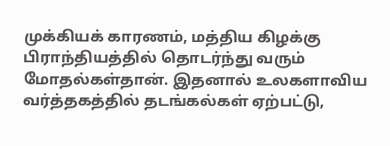முக்கியக் காரணம், மத்திய கிழக்கு பிராந்தியத்தில் தொடர்ந்து வரும் மோதல்கள்தான். இதனால் உலகளாவிய வர்த்தகத்தில் தடங்கல்கள் ஏற்பட்டு,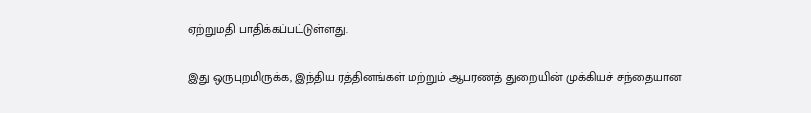ஏற்றுமதி பாதிக்கப்பட்டுள்ளது.

இது ஒருபுறமிருக்க, இந்திய ரத்தினங்கள் மற்றும் ஆபரணத் துறையின் முக்கியச் சந்தையான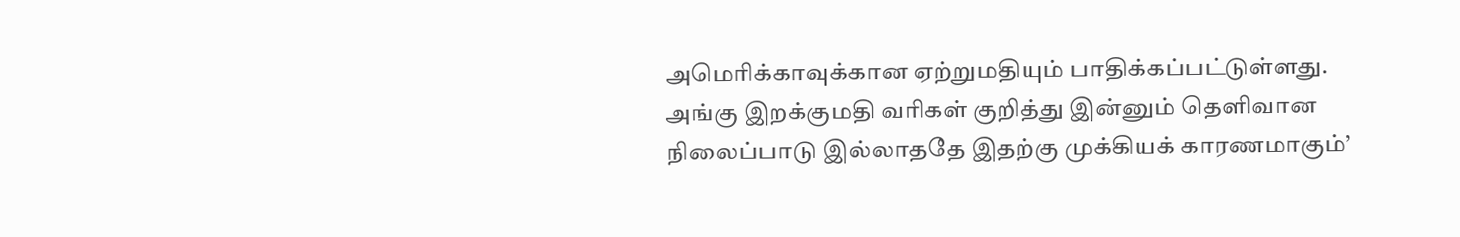அமெரிக்காவுக்கான ஏற்றுமதியும் பாதிக்கப்பட்டுள்ளது. அங்கு இறக்குமதி வரிகள் குறித்து இன்னும் தெளிவான நிலைப்பாடு இல்லாததே இதற்கு முக்கியக் காரணமாகும்’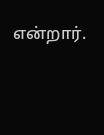என்றார்.